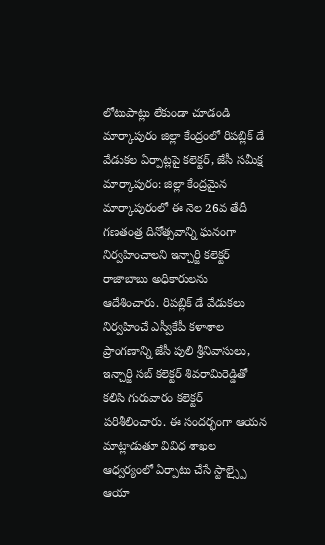లోటుపాట్లు లేకుండా చూడండి
మార్కాపురం జిల్లా కేంద్రంలో రిపబ్లిక్ డే వేడుకల ఏర్పాట్లపై కలెక్టర్, జేసీ సమీక్ష
మార్కాపురం: జిల్లా కేంద్రమైన మార్కాపురంలో ఈ నెల 26వ తేదీ గణతంత్ర దినోత్సవాన్ని ఘనంగా నిర్వహించాలని ఇన్చార్జి కలెక్టర్ రాజాబాబు అధికారులను ఆదేశించారు. రిపబ్లిక్ డే వేడుకలు నిర్వహించే ఎస్వీకేపీ కళాశాల ప్రాంగణాన్ని జేసీ పులి శ్రీనివాసులు, ఇన్చార్జి సబ్ కలెక్టర్ శివరామిరెడ్డితో కలిసి గురువారం కలెక్టర్ పరిశీలించారు. ఈ సందర్భంగా ఆయన మాట్లాడుతూ వివిధ శాఖల ఆధ్వర్యంలో ఏర్పాటు చేసే స్టాల్స్పై ఆయా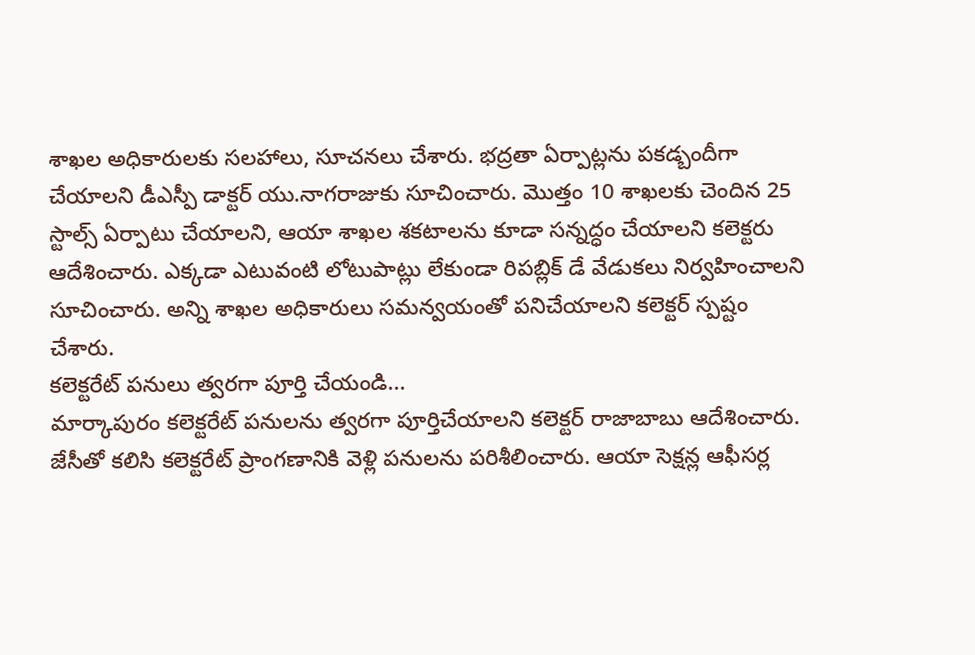శాఖల అధికారులకు సలహాలు, సూచనలు చేశారు. భద్రతా ఏర్పాట్లను పకడ్బందీగా చేయాలని డీఎస్పీ డాక్టర్ యు.నాగరాజుకు సూచించారు. మొత్తం 10 శాఖలకు చెందిన 25 స్టాల్స్ ఏర్పాటు చేయాలని, ఆయా శాఖల శకటాలను కూడా సన్నద్ధం చేయాలని కలెక్టరు ఆదేశించారు. ఎక్కడా ఎటువంటి లోటుపాట్లు లేకుండా రిపబ్లిక్ డే వేడుకలు నిర్వహించాలని సూచించారు. అన్ని శాఖల అధికారులు సమన్వయంతో పనిచేయాలని కలెక్టర్ స్పష్టం చేశారు.
కలెక్టరేట్ పనులు త్వరగా పూర్తి చేయండి...
మార్కాపురం కలెక్టరేట్ పనులను త్వరగా పూర్తిచేయాలని కలెక్టర్ రాజాబాబు ఆదేశించారు. జేసీతో కలిసి కలెక్టరేట్ ప్రాంగణానికి వెళ్లి పనులను పరిశీలించారు. ఆయా సెక్షన్ల ఆఫీసర్ల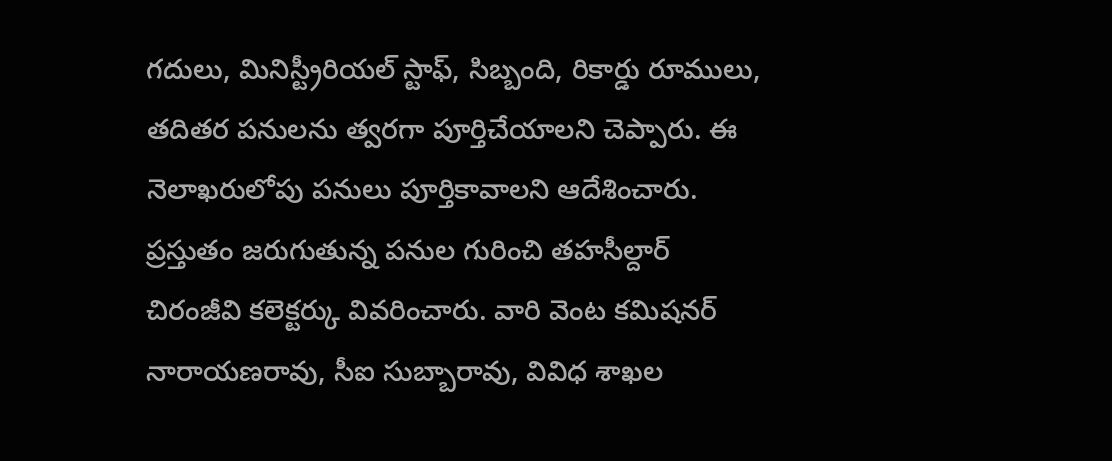గదులు, మినిస్ట్రీరియల్ స్టాఫ్, సిబ్బంది, రికార్డు రూములు, తదితర పనులను త్వరగా పూర్తిచేయాలని చెప్పారు. ఈ నెలాఖరులోపు పనులు పూర్తికావాలని ఆదేశించారు. ప్రస్తుతం జరుగుతున్న పనుల గురించి తహసీల్దార్ చిరంజీవి కలెక్టర్కు వివరించారు. వారి వెంట కమిషనర్ నారాయణరావు, సీఐ సుబ్బారావు, వివిధ శాఖల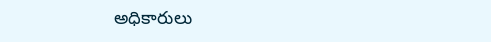అధికారులు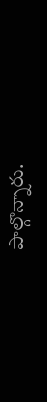పాల్గొన్నారు.